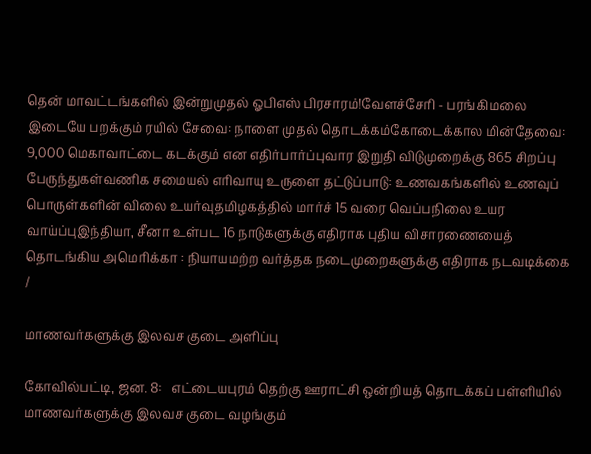தென் மாவட்டங்களில் இன்றுமுதல் ஓபிஎஸ் பிரசாரம்!வேளச்சேரி - பரங்கிமலை இடையே பறக்கும் ரயில் சேவை: நாளை முதல் தொடக்கம்கோடைக்கால மின்தேவை: 9,000 மெகாவாட்டை கடக்கும் என எதிர்பார்ப்புவார இறுதி விடுமுறைக்கு 865 சிறப்பு பேருந்துகள்வணிக சமையல் எரிவாயு உருளை தட்டுப்பாடு: உணவகங்களில் உணவுப் பொருள்களின் விலை உயர்வுதமிழகத்தில் மார்ச் 15 வரை வெப்பநிலை உயர வாய்ப்புஇந்தியா, சீனா உள்பட 16 நாடுகளுக்கு எதிராக புதிய விசாரணையைத் தொடங்கிய அமெரிக்கா : நியாயமற்ற வர்த்தக நடைமுறைகளுக்கு எதிராக நடவடிக்கை
/

மாணவர்களுக்கு இலவச குடை அளிப்பு

கோவில்பட்டி, ஜன. 8:   எட்டையபுரம் தெற்கு ஊராட்சி ஒன்றியத் தொடக்கப் பள்ளியில் மாணவர்களுக்கு இலவச குடை வழங்கும்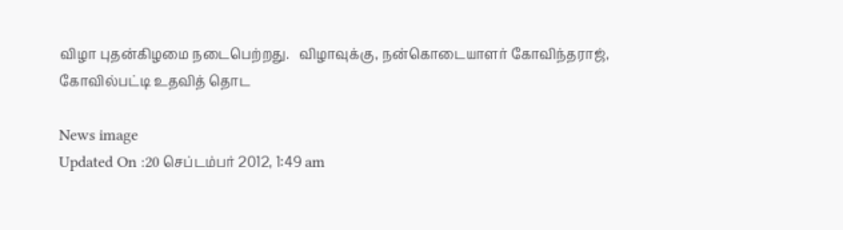விழா புதன்கிழமை நடைபெற்றது.   விழாவுக்கு, நன்கொடையாளர் கோவிந்தராஜ், கோவில்பட்டி உதவித் தொட

News image
Updated On :20 செப்டம்பர் 2012, 1:49 am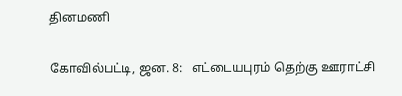தினமணி

கோவில்பட்டி, ஜன. 8:   எட்டையபுரம் தெற்கு ஊராட்சி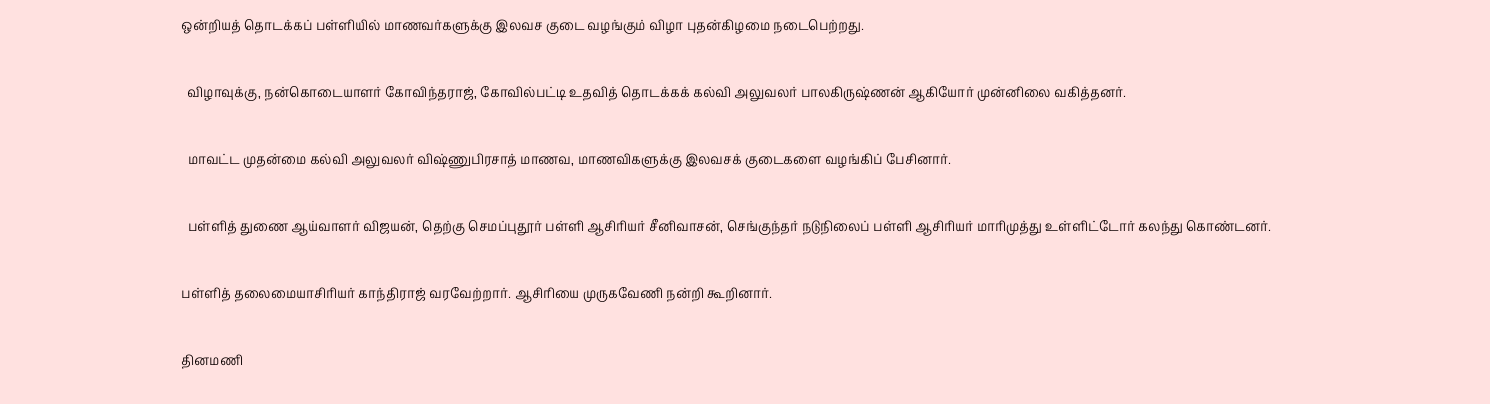ஒன்றியத் தொடக்கப் பள்ளியில் மாணவர்களுக்கு இலவச குடை வழங்கும் விழா புதன்கிழமை நடைபெற்றது.

  விழாவுக்கு, நன்கொடையாளர் கோவிந்தராஜ், கோவில்பட்டி உதவித் தொடக்கக் கல்வி அலுவலர் பாலகிருஷ்ணன் ஆகியோர் முன்னிலை வகித்தனர்.

  மாவட்ட முதன்மை கல்வி அலுவலர் விஷ்ணுபிரசாத் மாணவ, மாணவிகளுக்கு இலவசக் குடைகளை வழங்கிப் பேசினார்.

  பள்ளித் துணை ஆய்வாளர் விஜயன், தெற்கு செமப்புதூர் பள்ளி ஆசிரியர் சீனிவாசன், செங்குந்தர் நடுநிலைப் பள்ளி ஆசிரியர் மாரிமுத்து உள்ளிட்டோர் கலந்து கொண்டனர்.

பள்ளித் தலைமையாசிரியர் காந்திராஜ் வரவேற்றார். ஆசிரியை முருகவேணி நன்றி கூறினார்.

தினமணி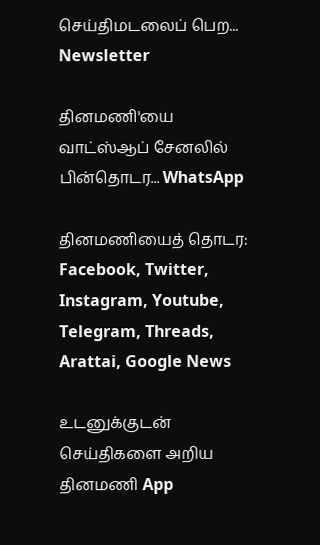செய்திமடலைப் பெற... Newsletter

தினமணி'யை வாட்ஸ்ஆப் சேனலில் பின்தொடர... WhatsApp

தினமணியைத் தொடர: Facebook, Twitter, Instagram, Youtube, Telegram, Threads, Arattai, Google News

உடனுக்குடன் செய்திகளை அறிய தினமணி App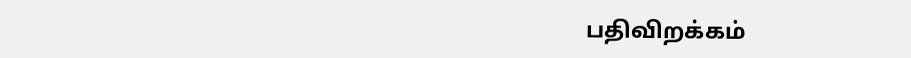பதிவிறக்கம்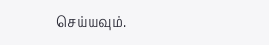செய்யவும்.